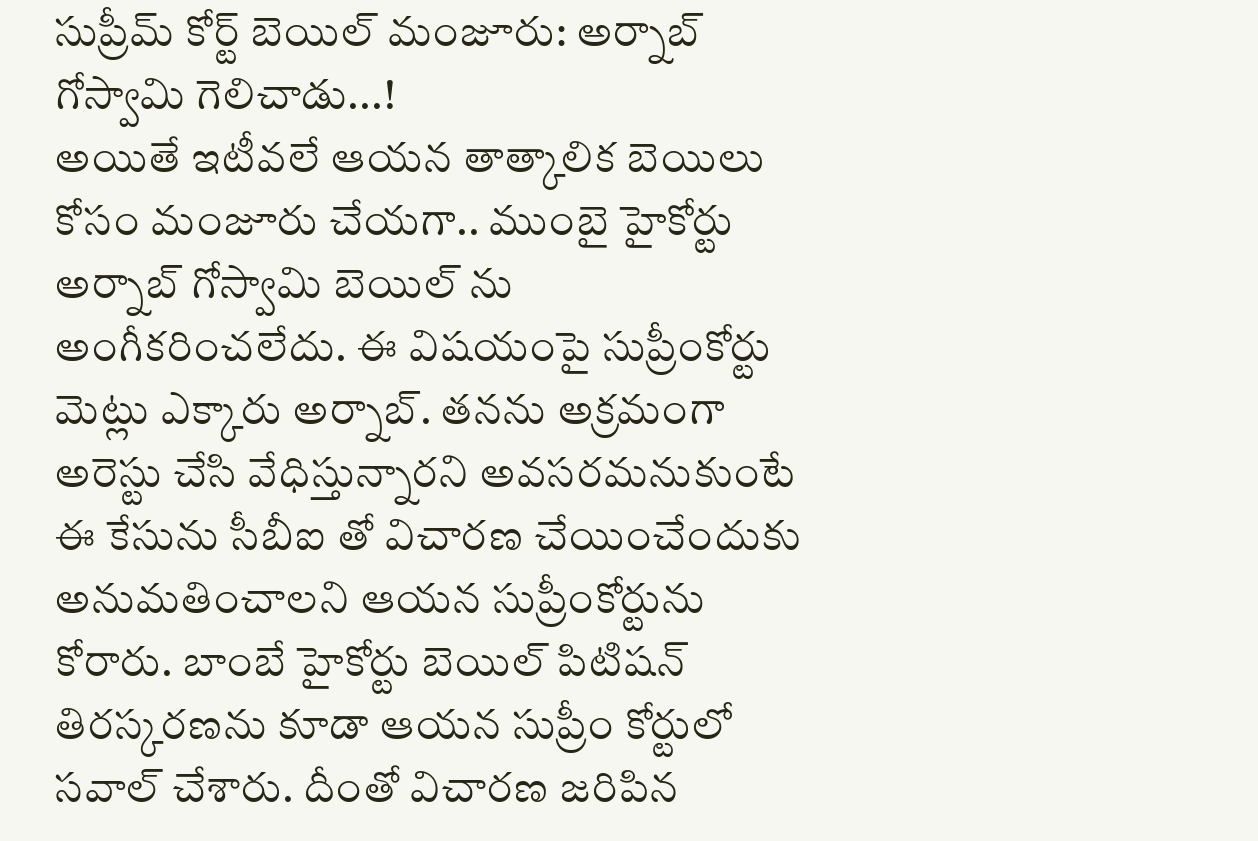సుప్రీమ్ కోర్ట్ బెయిల్ మంజూరు: అర్నాబ్ గోస్వామి గెలిచాడు...!
అయితే ఇటీవలే ఆయన తాత్కాలిక బెయిలు కోసం మంజూరు చేయగా.. ముంబై హైకోర్టు అర్నాబ్ గోస్వామి బెయిల్ ను అంగీకరించలేదు. ఈ విషయంపై సుప్రీంకోర్టు మెట్లు ఎక్కారు అర్నాబ్. తనను అక్రమంగా అరెస్టు చేసి వేధిస్తున్నారని అవసరమనుకుంటే ఈ కేసును సీబీఐ తో విచారణ చేయించేందుకు అనుమతించాలని ఆయన సుప్రీంకోర్టును కోరారు. బాంబే హైకోర్టు బెయిల్ పిటిషన్ తిరస్కరణను కూడా ఆయన సుప్రీం కోర్టులో సవాల్ చేశారు. దీంతో విచారణ జరిపిన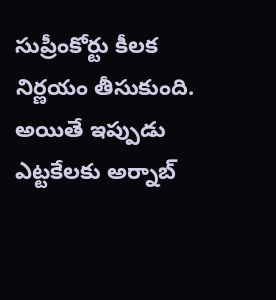సుప్రీంకోర్టు కీలక నిర్ణయం తీసుకుంది.
అయితే ఇప్పుడు ఎట్టకేలకు అర్నాబ్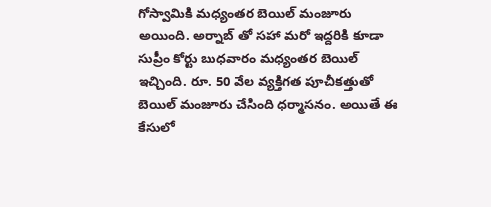గోస్వామికి మధ్యంతర బెయిల్ మంజూరు అయింది. అర్నాబ్ తో సహా మరో ఇద్దరికి కూడా సుప్రీం కోర్టు బుధవారం మధ్యంతర బెయిల్ ఇచ్చింది. రూ. 50 వేల వ్యక్తిగత పూచీకత్తుతో బెయిల్ మంజూరు చేసింది ధర్మాసనం. అయితే ఈ కేసులో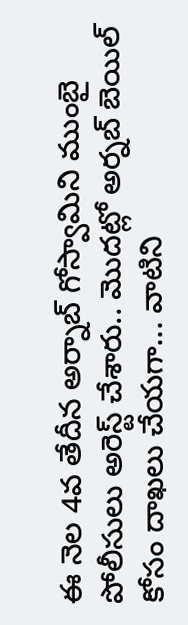ఈ నెల 4వ తేదీన అర్నాబ్ గోస్వామిని ముంబై పోలీసులు అరెస్ట్ చేశారు.. మొదట్లో అర్నబ్ బెయిల్ కోసం దాఖలు చేయగా... వాటిని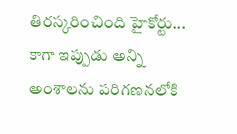తిరస్కరించింది హైకోర్టు... కాగా ఇప్పుడు అన్ని అంశాలను పరిగణనలోకి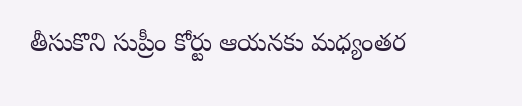తీసుకొని సుప్రీం కోర్టు ఆయనకు మధ్యంతర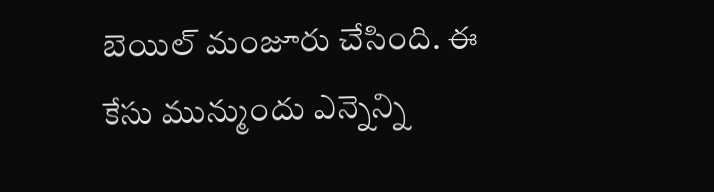బెయిల్ మంజూరు చేసింది. ఈ కేసు మున్ముందు ఎన్నెన్ని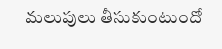మలుపులు తీసుకుంటుందో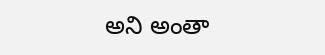అని అంతా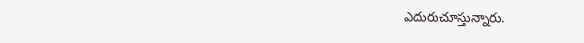ఎదురుచూస్తున్నారు.